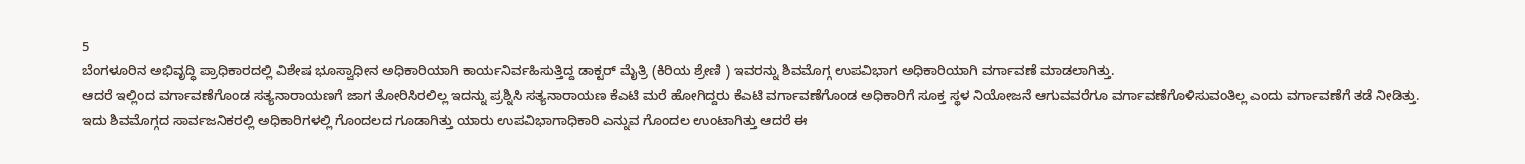5
ಬೆಂಗಳೂರಿನ ಅಭಿವೃದ್ಧಿ ಪ್ರಾಧಿಕಾರದಲ್ಲಿ ವಿಶೇಷ ಭೂಸ್ವಾಧೀನ ಅಧಿಕಾರಿಯಾಗಿ ಕಾರ್ಯನಿರ್ವಹಿಸುತ್ತಿದ್ದ ಡಾಕ್ಟರ್ ಮೈತ್ರಿ (ಕಿರಿಯ ಶ್ರೇಣಿ ) ಇವರನ್ನು ಶಿವಮೊಗ್ಗ ಉಪವಿಭಾಗ ಅಧಿಕಾರಿಯಾಗಿ ವರ್ಗಾವಣೆ ಮಾಡಲಾಗಿತ್ತು.
ಆದರೆ ಇಲ್ಲಿಂದ ವರ್ಗಾವಣೆಗೊಂಡ ಸತ್ಯನಾರಾಯಣಗೆ ಜಾಗ ತೋರಿಸಿರಲಿಲ್ಲ ಇದನ್ನು ಪ್ರಶ್ನಿಸಿ ಸತ್ಯನಾರಾಯಣ ಕೆಎಟಿ ಮರೆ ಹೋಗಿದ್ದರು ಕೆಎಟಿ ವರ್ಗಾವಣೆಗೊಂಡ ಅಧಿಕಾರಿಗೆ ಸೂಕ್ತ ಸ್ಥಳ ನಿಯೋಜನೆ ಆಗುವವರೆಗೂ ವರ್ಗಾವಣೆಗೊಳಿಸುವಂತಿಲ್ಲ ಎಂದು ವರ್ಗಾವಣೆಗೆ ತಡೆ ನೀಡಿತ್ತು.
ಇದು ಶಿವಮೊಗ್ಗದ ಸಾರ್ವಜನಿಕರಲ್ಲಿ ಅಧಿಕಾರಿಗಳಲ್ಲಿ ಗೊಂದಲದ ಗೂಡಾಗಿತ್ತು ಯಾರು ಉಪವಿಭಾಗಾಧಿಕಾರಿ ಎನ್ನುವ ಗೊಂದಲ ಉಂಟಾಗಿತ್ತು ಆದರೆ ಈ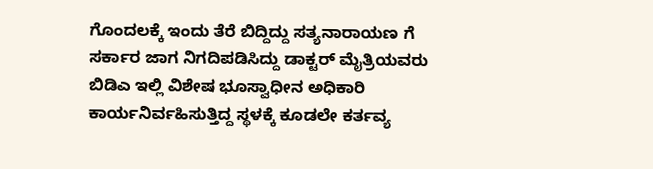ಗೊಂದಲಕ್ಕೆ ಇಂದು ತೆರೆ ಬಿದ್ದಿದ್ದು ಸತ್ಯನಾರಾಯಣ ಗೆ ಸರ್ಕಾರ ಜಾಗ ನಿಗದಿಪಡಿಸಿದ್ದು ಡಾಕ್ಟರ್ ಮೈತ್ರಿಯವರು ಬಿಡಿಎ ಇಲ್ಲಿ ವಿಶೇಷ ಭೂಸ್ವಾಧೀನ ಅಧಿಕಾರಿ ಕಾರ್ಯನಿರ್ವಹಿಸುತ್ತಿದ್ದ ಸ್ಥಳಕ್ಕೆ ಕೂಡಲೇ ಕರ್ತವ್ಯ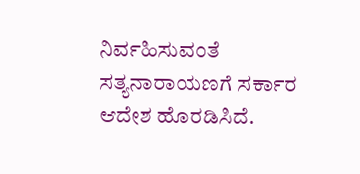ನಿರ್ವಹಿಸುವಂತೆ ಸತ್ಯನಾರಾಯಣಗೆ ಸರ್ಕಾರ ಆದೇಶ ಹೊರಡಿಸಿದೆ.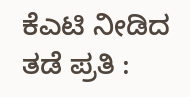ಕೆಎಟಿ ನೀಡಿದ ತಡೆ ಪ್ರತಿ :